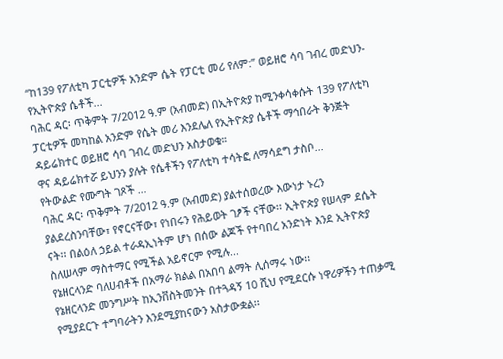“ከ139 የፖለቲካ ፓርቲዎች አንድም ሴት የፓርቲ መሪ የለም:” ወይዘሮ ሳባ ገብረ መድህን- የኢትዮጵያ ሴቶች...
ባሕር ዳር፡ ጥቅምት 7/2012 ዓ.ም (አብመድ) በኢትዮጵያ ከሚንቀሳቀሱት 139 የፖለቲካ ፓርቲዎች መካከል አንድም የሴት መሪ እንደሌለ የኢትዮጵያ ሴቶች ማኅበራት ቅንጅት ዳይሬክተር ወይዘሮ ሳባ ገብረ መድህን አስታወቁ።
ዋና ዳይሬክተሯ ይህንን ያሉት የሴቶችን የፖለቲካ ተሳትፎ ለማሳደግ ታስቦ...
የትውልድ የሙግት ገጾች …
ባሕር ዳር፡ ጥቅምት 7/2012 ዓ.ም (አብመድ) ያልተሰወረው እውነታ ኑረን ያልደረስንባቸው፣ የኖርናቸው፣ የነበሩን የሕይወት ገፆች ናቸው፡፡ ኢትዮጵያ የሠላም ደሴት ናት፡፡ በልዕለ ኃይል ተራዳኢነትም ሆነ በሰው ልጆች የተባበረ አንድነት እንደ ኢትዮጵያ ስለሠላም ማስተማር የሚችል አይኖርም የሚሉ...
የኔዘርላንድ ባለሀብቶች በአማራ ክልል በአበባ ልማት ሊሰማሩ ነው፡፡
የኔዘርላንድ መንግሥት ከኢንቨስትመንት በተጓዳኝ 10 ሺህ የሚደርሱ ነዋሪዎችን ተጠቃሚ የሚያደርጉ ተግባራትን እንደሚያከናውን አስታውቋል፡፡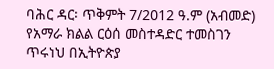ባሕር ዳር፡ ጥቅምት 7/2012 ዓ.ም (አብመድ) የአማራ ክልል ርዕሰ መስተዳድር ተመስገን ጥሩነህ በኢትዮጵያ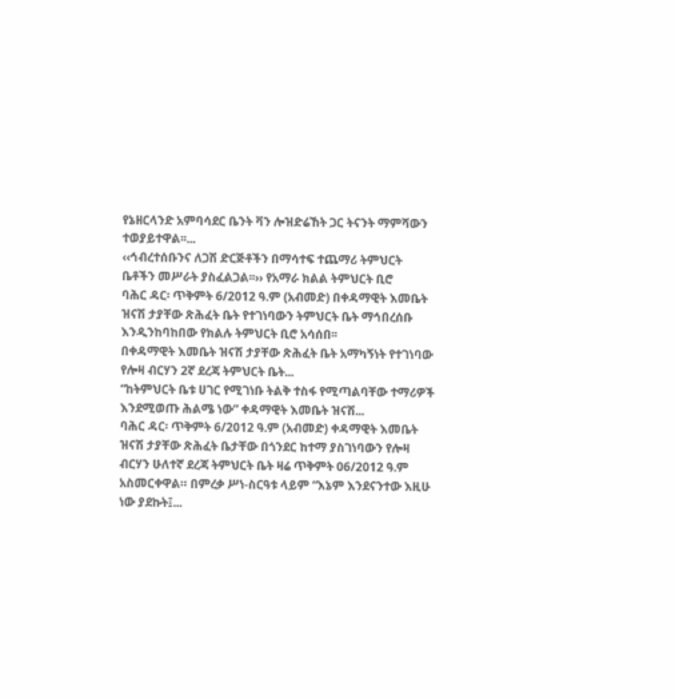የኔዘርላንድ አምባሳደር ቤንት ቫን ሎዝድሬኸት ጋር ትናንት ማምሻውን ተወያይተዋል፡፡...
‹‹ኅብረተሰቡንና ለጋሽ ድርጅቶችን በማሳተፍ ተጨማሪ ትምህርት ቤቶችን መሥራት ያስፈልጋል፡፡›› የአማራ ክልል ትምህርት ቢሮ
ባሕር ዳር፡ ጥቅምት 6/2012 ዓ.ም (አብመድ) በቀዳማዊት እመቤት ዝናሽ ታያቸው ጽሕፈት ቤት የተገነባውን ትምህርት ቤት ማኅበረሰቡ እንዲንከባከበው የክልሉ ትምህርት ቢሮ አሳሰበ፡፡
በቀዳማዊት እመቤት ዝናሽ ታያቸው ጽሕፈት ቤት አማካኝነት የተገነባው የሎዛ ብርሃን 2ኛ ደረጃ ትምህርት ቤት...
“ከትምህርት ቤቱ ሀገር የሚገነቡ ትልቅ ተስፋ የሚጣልባቸው ተማሪዎች እንደሚወጡ ሕልሜ ነው” ቀዳማዊት እመቤት ዝናሽ...
ባሕር ዳር፡ ጥቅምት 6/2012 ዓ.ም (አብመድ) ቀዳማዊት እመቤት ዝናሽ ታያቸው ጽሕፈት ቤታቸው በጎንደር ከተማ ያስገነባውን የሎዛ ብርሃን ሁለተኛ ደረጃ ትምህርት ቤት ዛሬ ጥቅምት 06/2012 ዓ.ም አስመርቀዋል። በምረቃ ሥነ-ስርዓቱ ላይም “እኔም እንደናንተው እዚሁ ነው ያደኩት፤...